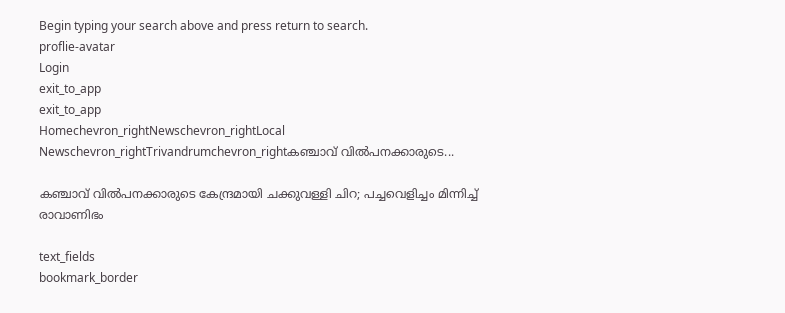Begin typing your search above and press return to search.
proflie-avatar
Login
exit_to_app
exit_to_app
Homechevron_rightNewschevron_rightLocal Newschevron_rightTrivandrumchevron_rightകഞ്ചാവ് വിൽപനക്കാരുടെ...

കഞ്ചാവ് വിൽപനക്കാരുടെ കേന്ദ്രമായി ചക്കുവള്ളി ചിറ; പച്ചവെളിച്ചം മിന്നിച്ച് രാവാണിഭം

text_fields
bookmark_border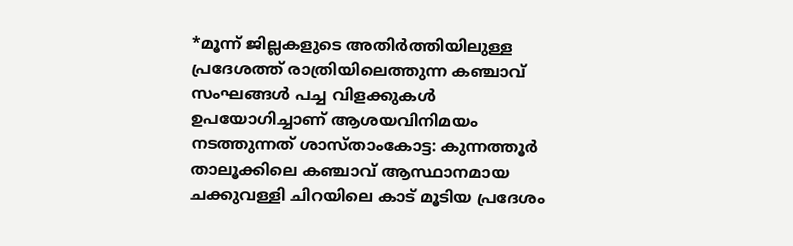*മൂന്ന് ജില്ലകളുടെ അതിർത്തിയിലുള്ള പ്രദേശത്ത് രാത്രിയിലെത്തുന്ന കഞ്ചാവ് സംഘങ്ങൾ പച്ച വിളക്കുകൾ ഉപയോഗിച്ചാണ് ആശയവിനിമയം നടത്തുന്നത് ശാസ്താംകോട്ട: കുന്നത്തൂർ താലൂക്കിലെ കഞ്ചാവ് ആസ്ഥാനമായ ചക്കുവള്ളി ചിറയിലെ കാട് മൂടിയ പ്രദേശം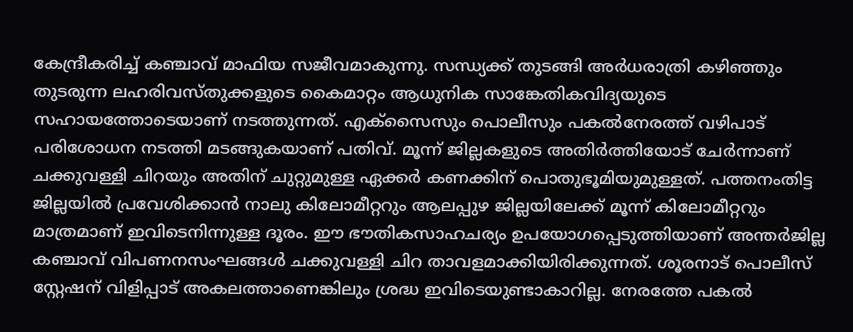കേന്ദ്രീകരിച്ച് കഞ്ചാവ് മാഫിയ സജീവമാകുന്നു. സന്ധ്യക്ക് തുടങ്ങി അർധരാത്രി കഴിഞ്ഞും തുടരുന്ന ലഹരിവസ്തുക്കളുടെ കൈമാറ്റം ആധുനിക സാങ്കേതികവിദ്യയുടെ സഹായത്തോടെയാണ് നടത്തുന്നത്. എക്സൈസും പൊലീസും പകൽനേരത്ത് വഴിപാട് പരിശോധന നടത്തി മടങ്ങുകയാണ് പതിവ്. മൂന്ന് ജില്ലകളുടെ അതിർത്തിയോട് ചേർന്നാണ് ചക്കുവള്ളി ചിറയും അതിന് ചുറ്റുമുള്ള ഏക്കർ കണക്കിന് പൊതുഭൂമിയുമുള്ളത്. പത്തനംതിട്ട ജില്ലയിൽ പ്രവേശിക്കാൻ നാലു കിലോമീറ്ററും ആലപ്പുഴ ജില്ലയിലേക്ക് മൂന്ന് കിലോമീറ്ററും മാത്രമാണ് ഇവിടെനിന്നുള്ള ദൂരം. ഈ ഭൗതികസാഹചര്യം ഉപയോഗപ്പെടുത്തിയാണ് അന്തർജില്ല കഞ്ചാവ് വിപണനസംഘങ്ങൾ ചക്കുവള്ളി ചിറ താവളമാക്കിയിരിക്കുന്നത്. ശൂരനാട് പൊലീസ് സ്റ്റേഷന് വിളിപ്പാട് അകലത്താണെങ്കിലും ശ്രദ്ധ ഇവിടെയുണ്ടാകാറില്ല. നേരത്തേ പകൽ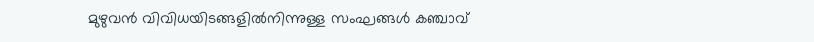മുഴുവൻ വിവിധയിടങ്ങളിൽനിന്നുള്ള സംഘങ്ങൾ കഞ്ചാവ്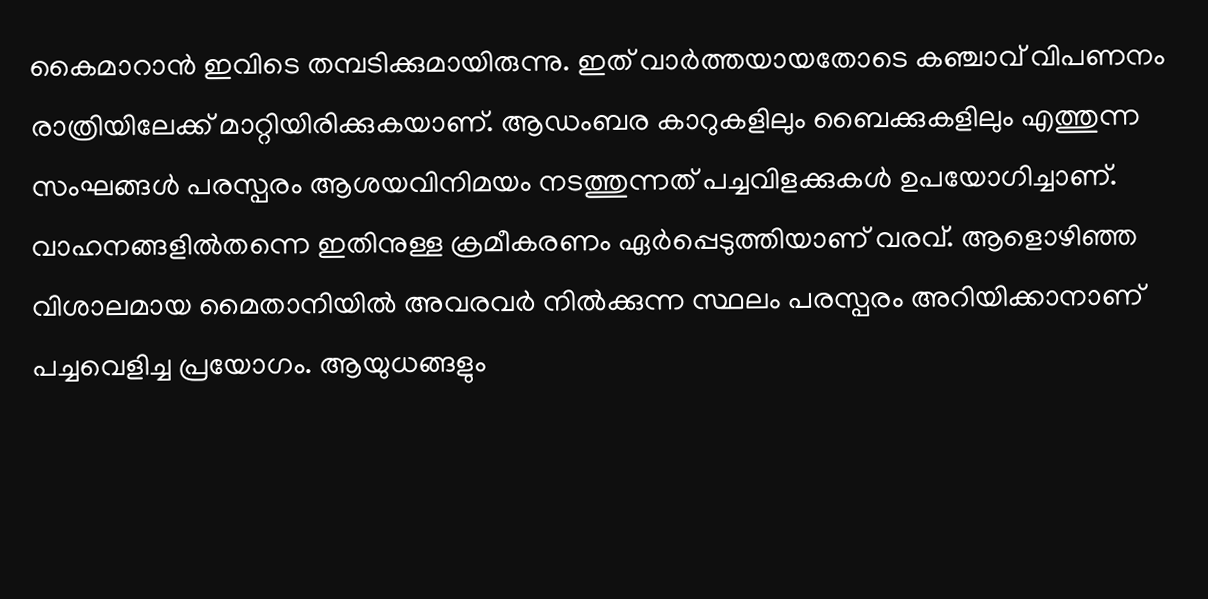കൈമാറാൻ ഇവിടെ തമ്പടിക്കുമായിരുന്നു. ഇത് വാർത്തയായതോടെ കഞ്ചാവ് വിപണനം രാത്രിയിലേക്ക് മാറ്റിയിരിക്കുകയാണ്. ആഡംബര കാറുകളിലും ബൈക്കുകളിലും എത്തുന്ന സംഘങ്ങൾ പരസ്പരം ആശയവിനിമയം നടത്തുന്നത് പച്ചവിളക്കുകൾ ഉപയോഗിച്ചാണ്. വാഹനങ്ങളിൽതന്നെ ഇതിനുള്ള ക്രമീകരണം ഏർപ്പെടുത്തിയാണ് വരവ്. ആളൊഴിഞ്ഞ വിശാലമായ മൈതാനിയിൽ അവരവർ നിൽക്കുന്ന സ്ഥലം പരസ്പരം അറിയിക്കാനാണ് പച്ചവെളിച്ച പ്രയോഗം. ആയുധങ്ങളും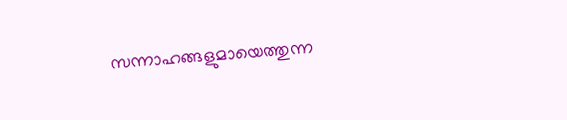സന്നാഹങ്ങളുമായെത്തുന്ന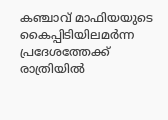കഞ്ചാവ് മാഫിയയുടെ കൈപ്പിടിയിലമർന്ന പ്രദേശത്തേക്ക് രാത്രിയിൽ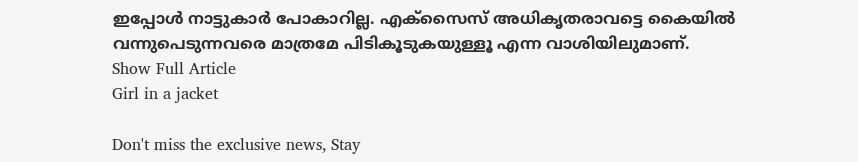ഇപ്പോൾ നാട്ടുകാർ പോകാറില്ല. എക്സൈസ് അധികൃതരാവട്ടെ കൈയിൽ വന്നുപെടുന്നവരെ മാത്രമേ പിടികൂടുകയുള്ളൂ എന്ന വാശിയിലുമാണ്.
Show Full Article
Girl in a jacket

Don't miss the exclusive news, Stay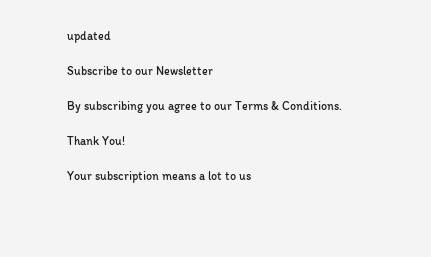updated

Subscribe to our Newsletter

By subscribing you agree to our Terms & Conditions.

Thank You!

Your subscription means a lot to us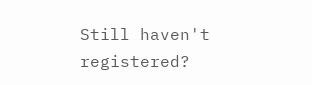Still haven't registered?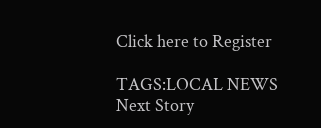Click here to Register

TAGS:LOCAL NEWS
Next Story